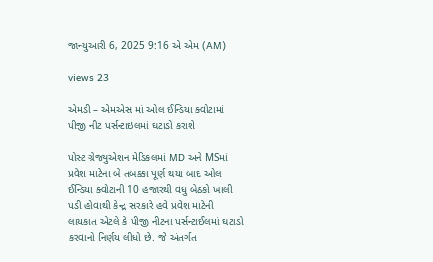જાન્યુઆરી 6, 2025 9:16 એ એમ (AM)

views 23

એમડી – એમએસ માં ઓલ ઈન્ડિયા ક્વોટામાં પીજી નીટ પર્સન્ટાઇલમાં ઘટાડો કરાશે

પોસ્ટ ગ્રેજ્યુએશન મેડિકલમાં MD અને MSમાં પ્રવેશ માટેના બે તબક્કા પૂર્ણ થયા બાદ ઓલ ઈન્ડિયા ક્વોટાની 10 હજારથી વધુ બેઠકો ખાલી પડી હોવાથી કેન્દ્ર સરકારે હવે પ્રવેશ માટેની લાયકાત એટલે કે પીજી નીટના પર્સન્ટાઈલમાં ઘટાડો કરવાનો નિર્ણય લીધો છે. જે અંતર્ગત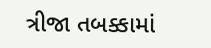ત્રીજા તબક્કામાં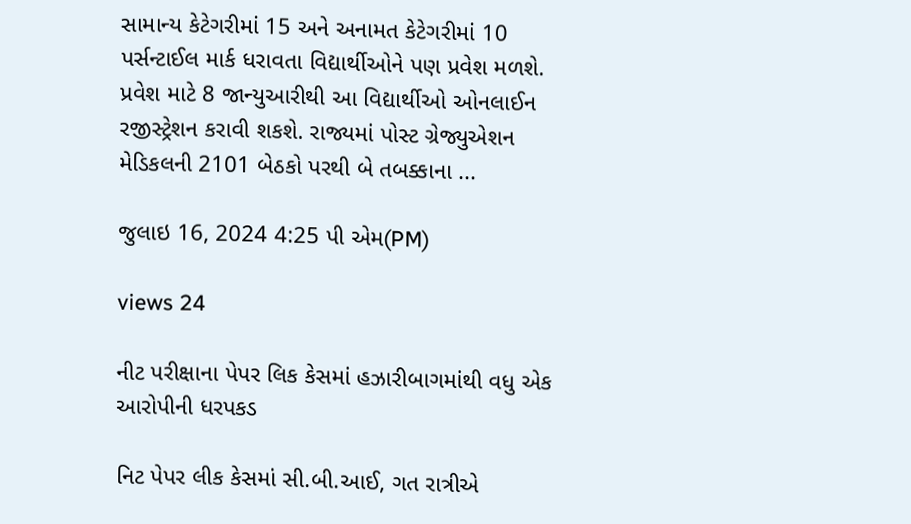સામાન્ય કેટેગરીમાં 15 અને અનામત કેટેગરીમાં 10 પર્સન્ટાઈલ માર્ક ધરાવતા વિદ્યાર્થીઓને પણ પ્રવેશ મળશે. પ્રવેશ માટે 8 જાન્યુઆરીથી આ વિદ્યાર્થીઓ ઓનલાઈન રજીસ્ટ્રેશન કરાવી શકશે. રાજ્યમાં પોસ્ટ ગ્રેજ્યુએશન મેડિકલની 2101 બેઠકો પરથી બે તબક્કાના ...

જુલાઇ 16, 2024 4:25 પી એમ(PM)

views 24

નીટ પરીક્ષાના પેપર લિક કેસમાં હઝારીબાગમાંથી વધુ એક આરોપીની ધરપકડ

નિટ પેપર લીક કેસમાં સી.બી.આઈ, ગત રાત્રીએ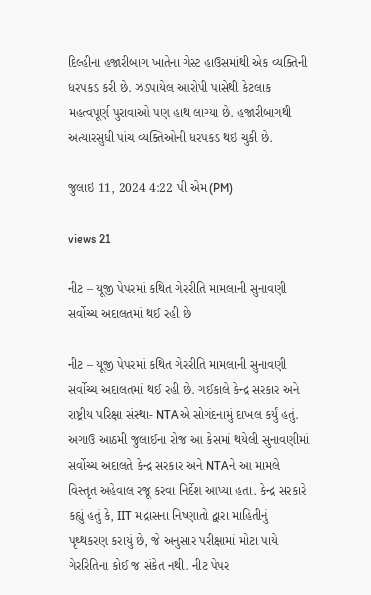દિલ્હીના હજારીબાગ ખાતેના ગેસ્ટ હાઉસમાંથી એક વ્યક્તિની ધરપકડ કરી છે. ઝડપાયેલ આરોપી પાસેથી કેટલાક મહત્વપૂર્ણ પુરાવાઓ પણ હાથ લાગ્યા છે. હજારીબાગથી અત્યારસુધી પાંચ વ્યક્તિઓની ધરપકડ થઇ ચુકી છે.

જુલાઇ 11, 2024 4:22 પી એમ(PM)

views 21

નીટ – યૂજી પેપરમાં કથિત ગેરરીતિ મામલાની સુનાવણી સર્વોચ્ચ અદાલતમાં થઈ રહી છે

નીટ – યૂજી પેપરમાં કથિત ગેરરીતિ મામલાની સુનાવણી સર્વોચ્ચ અદાલતમાં થઈ રહી છે. ગઈકાલે કેન્દ્ર સરકાર અને રાષ્ટ્રીય પરિક્ષા સંસ્થા- NTAએ સોગંદનામું દાખલ કર્યું હતું. અગાઉ આઠમી જુલાઈના રોજ આ કેસમાં થયેલી સુનાવણીમાં સર્વોચ્ચ અદાલતે કેન્દ્ર સરકાર અને NTAને આ મામલે વિસ્તૃત અહેવાલ રજૂ કરવા નિર્દેશ આપ્યા હતા. કેન્દ્ર સરકારે કહ્યું હતું કે, IIT મદ્રાસના નિષ્ણાતો દ્વારા માહિતીનું પૃથ્થકરણ કરાયું છે, જે અનુસાર પરીક્ષામાં મોટા પાયે ગેરરિતિના કોઈ જ સંકેત નથી. નીટ પેપર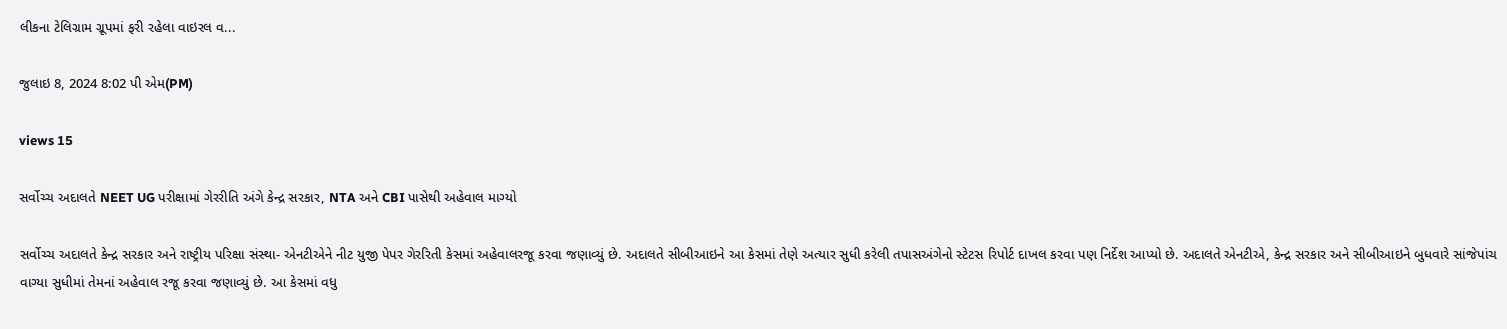લીકના ટેલિગ્રામ ગ્રૂપમાં ફરી રહેલા વાઇરલ વ...

જુલાઇ 8, 2024 8:02 પી એમ(PM)

views 15

સર્વોચ્ચ અદાલતે NEET UG પરીક્ષામાં ગેરરીતિ અંગે કેન્દ્ર સરકાર, NTA અને CBI પાસેથી અહેવાલ માગ્યો

સર્વોચ્ચ અદાલતે કેન્દ્ર સરકાર અને રાષ્ટ્રીય પરિક્ષા સંસ્થા- એનટીએને નીટ યુજી પેપર ગેરરિતી કેસમાં અહેવાલરજૂ કરવા જણાવ્યું છે. અદાલતે સીબીઆઇને આ કેસમાં તેણે અત્યાર સુધી કરેલી તપાસઅંગેનો સ્ટેટસ રિપોર્ટ દાખલ કરવા પણ નિર્દેશ આપ્યો છે. અદાલતે એનટીએ, કેન્દ્ર સરકાર અને સીબીઆઇને બુધવારે સાંજેપાંચ વાગ્યા સુધીમાં તેમનાં અહેવાલ રજૂ કરવા જણાવ્યું છે. આ કેસમાં વધુ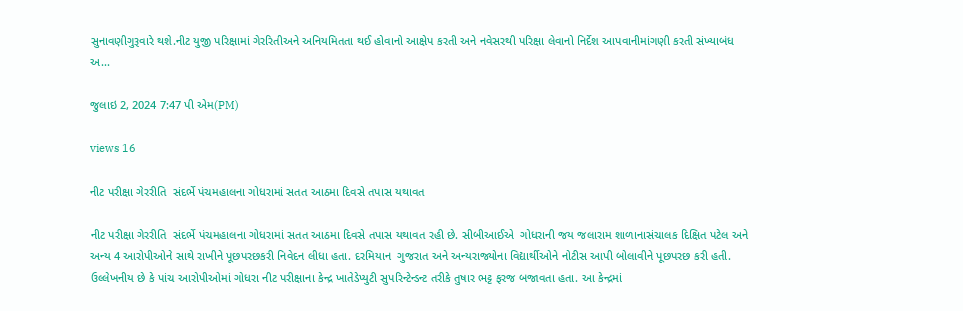સુનાવણીગુરૂવારે થશે.નીટ યુજી પરિક્ષામાં ગેરરિતીઅને અનિયમિતતા થઈ હોવાનો આક્ષેપ કરતી અને નવેસરથી પરિક્ષા લેવાનો નિર્દેશ આપવાનીમાંગણી કરતી સંખ્યાબંધ અ...

જુલાઇ 2, 2024 7:47 પી એમ(PM)

views 16

નીટ પરીક્ષા ગેરરીતિ  સંદર્ભે પંચમહાલના ગોધરામાં સતત આઠમા દિવસે તપાસ યથાવત

નીટ પરીક્ષા ગેરરીતિ  સંદર્ભે પંચમહાલના ગોધરામાં સતત આઠમા દિવસે તપાસ યથાવત રહી છે. સીબીઆઈએ  ગોધરાની જય જલારામ શાળાનાસંચાલક દિક્ષિત પટેલ અને અન્ય 4 આરોપીઓને સાથે રાખીને પૂછપરછકરી નિવેદન લીધા હતા. દરમિયાન  ગુજરાત અને અન્યરાજ્યોના વિદ્યાર્થીઓને નોટીસ આપી બોલાવીને પૂછપરછ કરી હતી. ઉલ્લેખનીય છે કે પાંચ આરોપીઓમાં ગોધરા નીટ પરીક્ષાના કેન્દ્ર ખાતેડેપ્યુટી સુપરિન્ટેન્ડન્ટ તરીકે તુષાર ભટ્ટ ફરજ બજાવતા હતા. આ કેન્દ્રમાં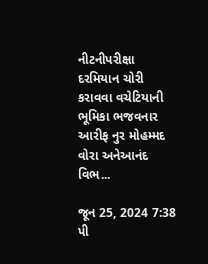નીટનીપરીક્ષા દરમિયાન ચોરી કરાવવા વચેટિયાની ભૂમિકા ભજવનાર આરીફ નુર મોહમ્મદ વોરા અનેઆનંદ વિભ...

જૂન 25, 2024 7:38 પી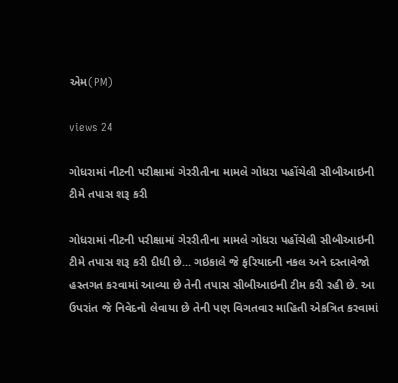એમ(PM)

views 24

ગોધરામાં નીટની પરીક્ષામાં ગેરરીતીના મામલે ગોધરા પહોંચેલી સીબીઆઇની ટીમે તપાસ શરૂ કરી

ગોધરામાં નીટની પરીક્ષામાં ગેરરીતીના મામલે ગોધરા પહોંચેલી સીબીઆઇની ટીમે તપાસ શરૂ કરી દીધી છે... ગઇકાલે જે ફરિયાદની નકલ અને દસ્તાવેજો હસ્તગત કરવામાં આવ્યા છે તેની તપાસ સીબીઆઇની ટીમ કરી રહી છે. આ ઉપરાંત જે નિવેદનો લેવાયા છે તેની પણ વિગતવાર માહિતી એકત્રિત કરવામાં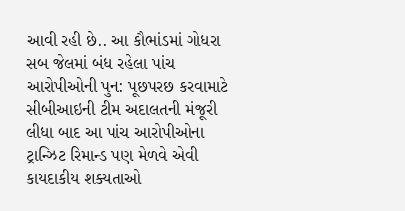આવી રહી છે.. આ કૌભાંડમાં ગોધરા સબ જેલમાં બંધ રહેલા પાંચ આરોપીઓની પુન: પૂછપરછ કરવામાટે સીબીઆઇની ટીમ અદાલતની મંજૂરી લીધા બાદ આ પાંચ આરોપીઓના ટ્રાન્ઝિટ રિમાન્ડ પણ મેળવે એવી કાયદાકીય શક્યતાઓ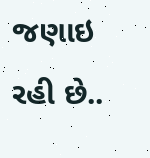જણાઇ રહી છે..